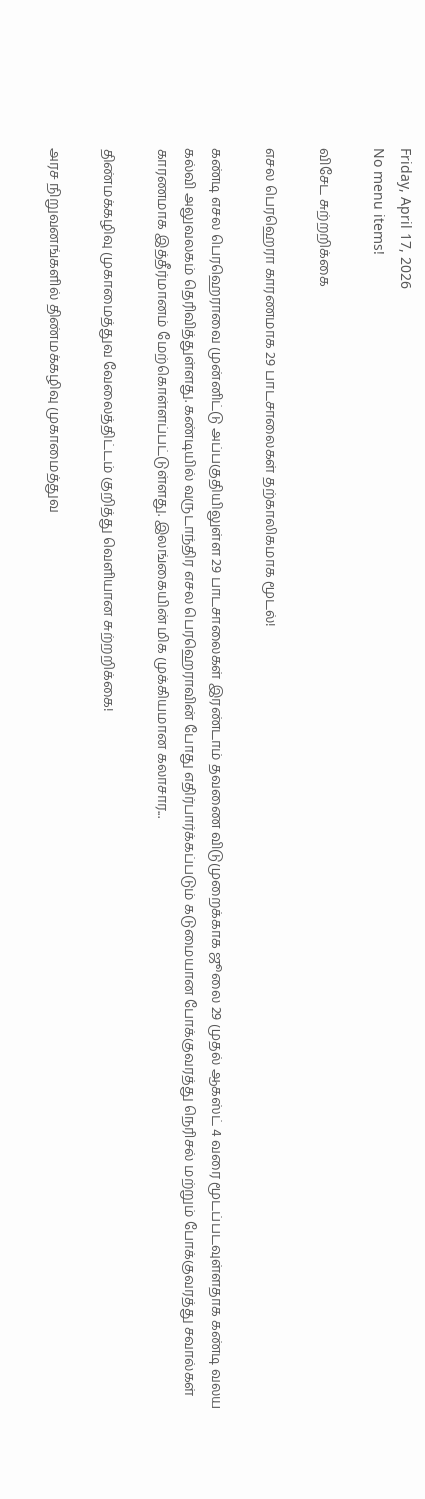Friday, April 17, 2026
No menu items!

விசேட சுற்றறிக்கை

எசல பெரஹெரா காரணமாக 29 பாடசாலைகள் தற்காலிகமாக மூடல்!

கண்டி எசல பெரஹெராவை முன்னிட்டு அப்பகுதியிலுள்ள 29 பாடசாலைகள் இரண்டாம் தவணை விடுமுறைக்காக ஜூலை 29 முதல் ஆகஸ்ட் 4 வரை மூடப்படவுள்ளதாக கண்டி வலய கல்வி அலுவலகம் தெரிவித்துள்ளது. கண்டியில் வருடாந்திர எசல பெரஹெராவின் போது எதிர்பார்க்கப்படும் கடுமையான போக்குவரத்து நெரிசல் மற்றும் போக்குவரத்து சவால்கள் காரணமாக இத்தீர்மானம் மேற்கொள்ளப்பட்டுள்ளது. இலங்கையின் மிக முக்கியமான கலாசார...

திண்மக்கழிவு முகாமைத்துவ வேலைத்திட்டம் குறித்து வெளியான சுற்றறிக்கை!

அரச நிறுவனங்களில் திண்மக்கழிவு முகாமைத்துவ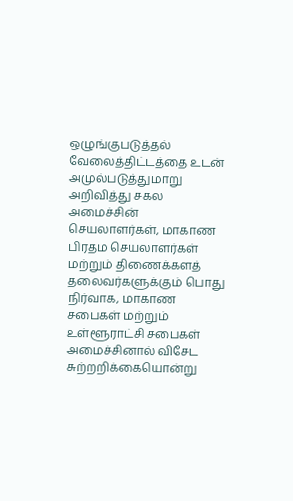ஒழுங்குபடுத்தல் வேலைத்திட்டத்தை உடன் அமுல்படுத்துமாறு அறிவித்து சகல அமைச்சின் செயலாளர்கள், மாகாண பிரதம செயலாளர்கள் மற்றும் திணைக்களத் தலைவர்களுக்கும் பொது நிர்வாக, மாகாண சபைகள் மற்றும் உள்ளூராட்சி சபைகள் அமைச்சினால் விசேட சுற்றறிக்கையொன்று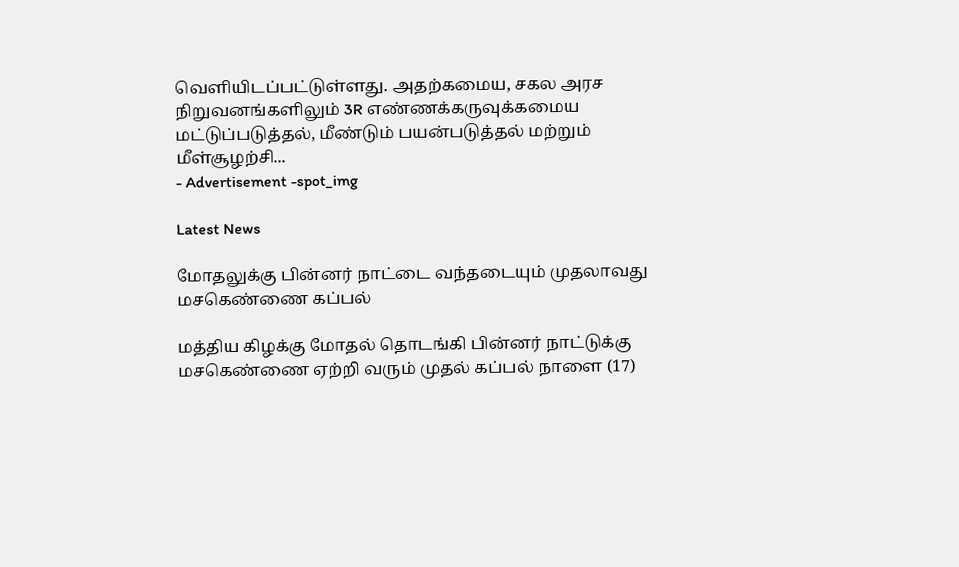வெளியிடப்பட்டுள்ளது. அதற்கமைய, சகல அரச நிறுவனங்களிலும் 3R எண்ணக்கருவுக்கமைய மட்டுப்படுத்தல், மீண்டும் பயன்படுத்தல் மற்றும் மீள்சூழற்சி...
- Advertisement -spot_img

Latest News

மோதலுக்கு பின்னர் நாட்டை வந்தடையும் முதலாவது மசகெண்ணை கப்பல்

மத்திய கிழக்கு மோதல் தொடங்கி பின்னர் நாட்டுக்கு மசகெண்ணை ஏற்றி வரும் முதல் கப்பல் நாளை (17)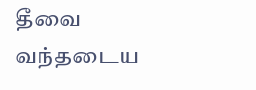தீவை வந்தடைய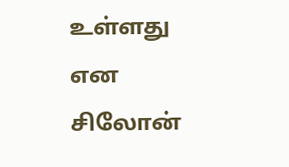உள்ளது என சிலோன்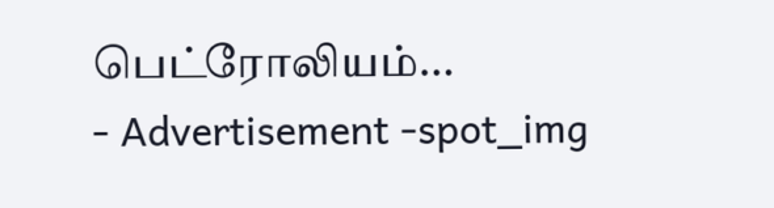பெட்ரோலியம்...
- Advertisement -spot_img